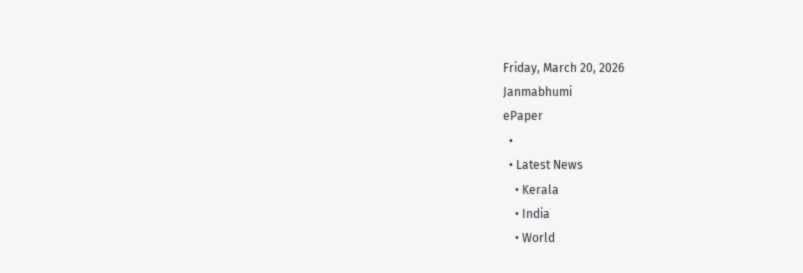Friday, March 20, 2026
Janmabhumi
ePaper
  •
  • Latest News
    • Kerala
    • India
    • World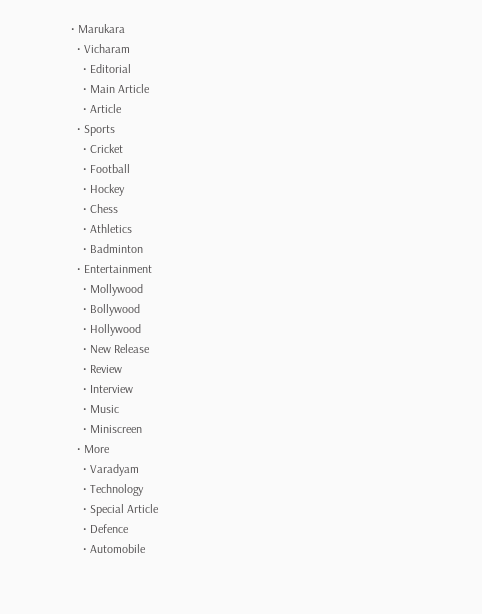• Marukara
  • Vicharam
    • Editorial
    • Main Article
    • Article
  • Sports
    • Cricket
    • Football
    • Hockey
    • Chess
    • Athletics
    • Badminton
  • Entertainment
    • Mollywood
    • Bollywood
    • Hollywood
    • New Release
    • Review
    • Interview
    • Music
    • Miniscreen
  • More
    • Varadyam
    • Technology
    • Special Article
    • Defence
    • Automobile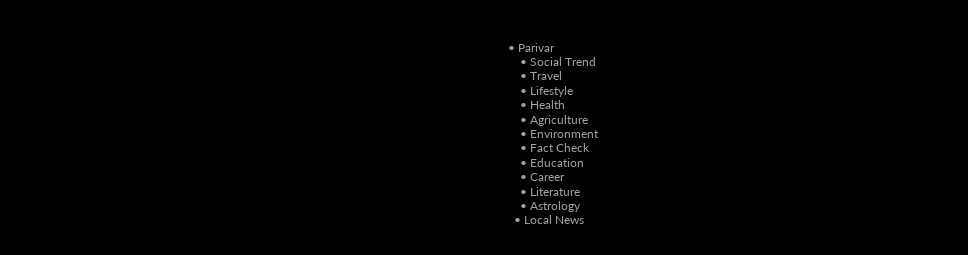• Parivar
    • Social Trend
    • Travel
    • Lifestyle
    • Health
    • Agriculture
    • Environment
    • Fact Check
    • Education
    • Career
    • Literature
    • Astrology
  • Local News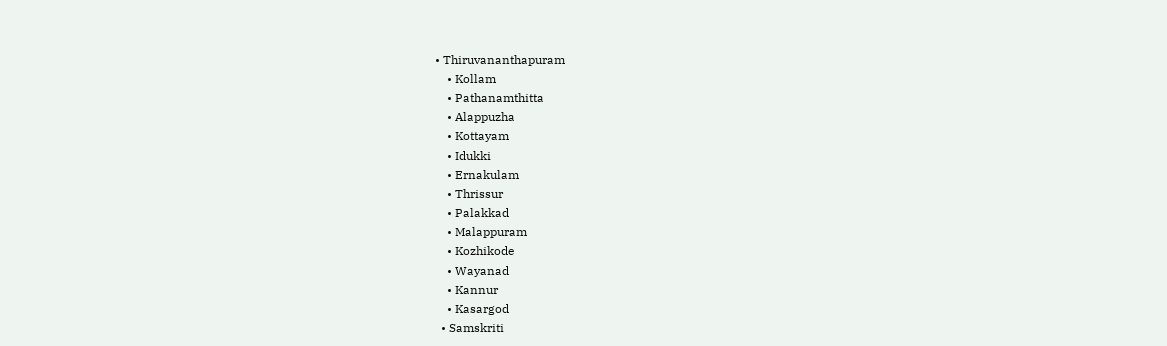• Thiruvananthapuram
    • Kollam
    • Pathanamthitta
    • Alappuzha
    • Kottayam
    • Idukki
    • Ernakulam
    • Thrissur
    • Palakkad
    • Malappuram
    • Kozhikode
    • Wayanad
    • Kannur
    • Kasargod
  • Samskriti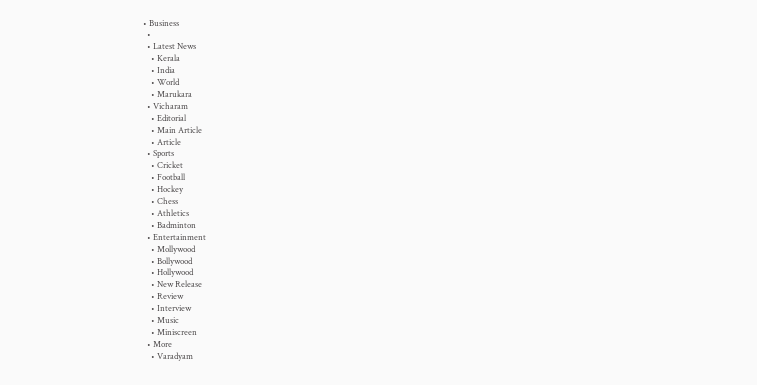• Business
  •
  • Latest News
    • Kerala
    • India
    • World
    • Marukara
  • Vicharam
    • Editorial
    • Main Article
    • Article
  • Sports
    • Cricket
    • Football
    • Hockey
    • Chess
    • Athletics
    • Badminton
  • Entertainment
    • Mollywood
    • Bollywood
    • Hollywood
    • New Release
    • Review
    • Interview
    • Music
    • Miniscreen
  • More
    • Varadyam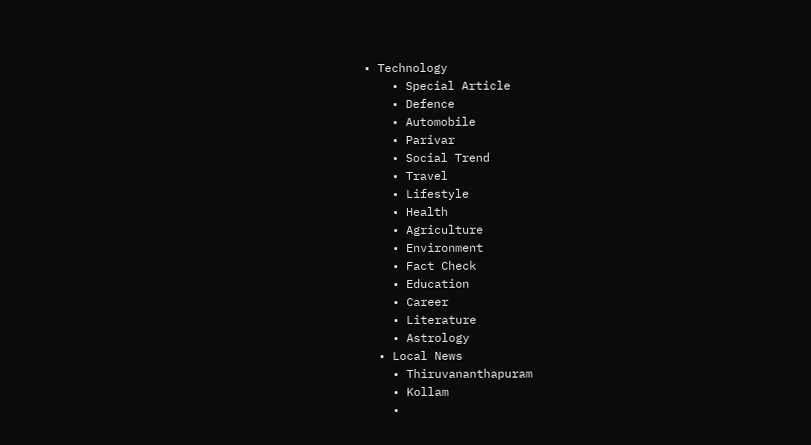• Technology
    • Special Article
    • Defence
    • Automobile
    • Parivar
    • Social Trend
    • Travel
    • Lifestyle
    • Health
    • Agriculture
    • Environment
    • Fact Check
    • Education
    • Career
    • Literature
    • Astrology
  • Local News
    • Thiruvananthapuram
    • Kollam
    •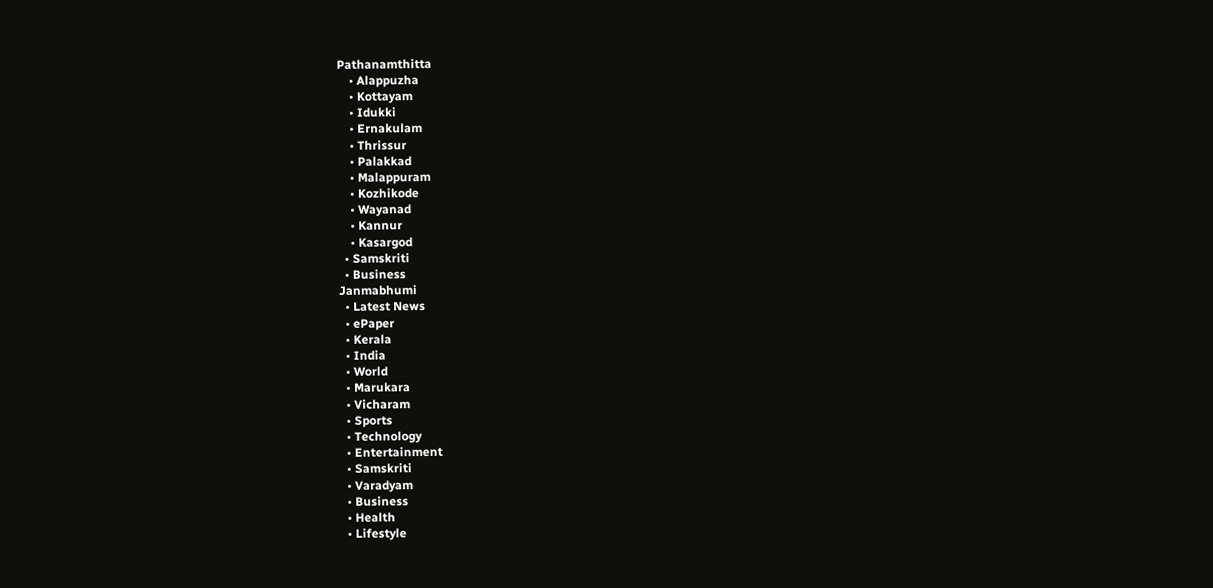Pathanamthitta
    • Alappuzha
    • Kottayam
    • Idukki
    • Ernakulam
    • Thrissur
    • Palakkad
    • Malappuram
    • Kozhikode
    • Wayanad
    • Kannur
    • Kasargod
  • Samskriti
  • Business
Janmabhumi
  • Latest News
  • ePaper
  • Kerala
  • India
  • World
  • Marukara
  • Vicharam
  • Sports
  • Technology
  • Entertainment
  • Samskriti
  • Varadyam
  • Business
  • Health
  • Lifestyle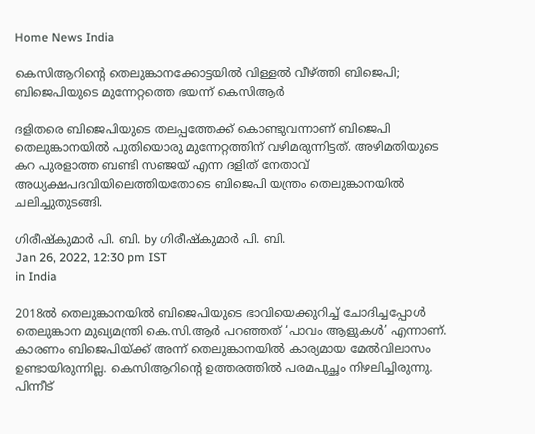Home News India

കെസിആറിന്റെ തെലുങ്കാനക്കോട്ടയില്‍ വിള്ളല്‍ വീഴ്‌ത്തി ബിജെപി; ബിജെപിയുടെ മുന്നേറ്റത്തെ ഭയന്ന് കെസിആര്‍

ദളിതരെ ബിജെപിയുടെ തലപ്പത്തേക്ക് കൊണ്ടുവന്നാണ് ബിജെപി തെലുങ്കാനയില്‍ പുതിയൊരു മുന്നേറ്റത്തിന് വഴിമരുന്നിട്ടത്. അഴിമതിയുടെ കറ പുരളാത്ത ബണ്ടി സഞ്ജയ് എന്ന ദളിത് നേതാവ് അധ്യക്ഷപദവിയിലെത്തിയതോടെ ബിജെപി യന്ത്രം തെലുങ്കാനയില്‍ ചലിച്ചുതുടങ്ങി.

ഗിരീഷ്‌കുമാര്‍ പി. ബി. by ഗിരീഷ്‌കുമാര്‍ പി. ബി.
Jan 26, 2022, 12:30 pm IST
in India

2018ല്‍ തെലുങ്കാനയില്‍ ബിജെപിയുടെ ഭാവിയെക്കുറിച്ച് ചോദിച്ചപ്പോള്‍ തെലുങ്കാന മുഖ്യമന്ത്രി കെ.സി.ആര്‍ പറഞ്ഞത് ‘പാവം ആളുകള്‍’ എന്നാണ്. കാരണം ബിജെപിയ്‌ക്ക് അന്ന് തെലുങ്കാനയില്‍ കാര്യമായ മേല്‍വിലാസം ഉണ്ടായിരുന്നില്ല. കെസിആറിന്റെ ഉത്തരത്തില്‍ പരമപുച്ഛം നിഴലിച്ചിരുന്നു. പിന്നീട്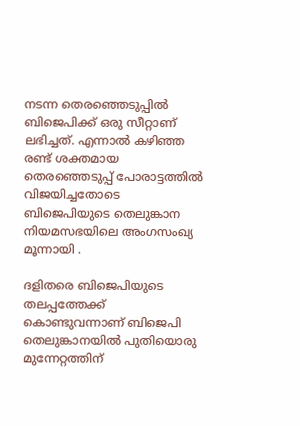നടന്ന തെരഞ്ഞെടുപ്പില്‍ ബിജെപിക്ക് ഒരു സീറ്റാണ് ലഭിച്ചത്. എന്നാല്‍ കഴിഞ്ഞ രണ്ട് ശക്തമായ തെരഞ്ഞെടുപ്പ് പോരാട്ടത്തില്‍ വിജയിച്ചതോടെ ബിജെപിയുടെ തെലുങ്കാന നിയമസഭയിലെ അംഗസംഖ്യ മൂന്നായി .

ദളിതരെ ബിജെപിയുടെ തലപ്പത്തേക്ക് കൊണ്ടുവന്നാണ് ബിജെപി തെലുങ്കാനയില്‍ പുതിയൊരു മുന്നേറ്റത്തിന്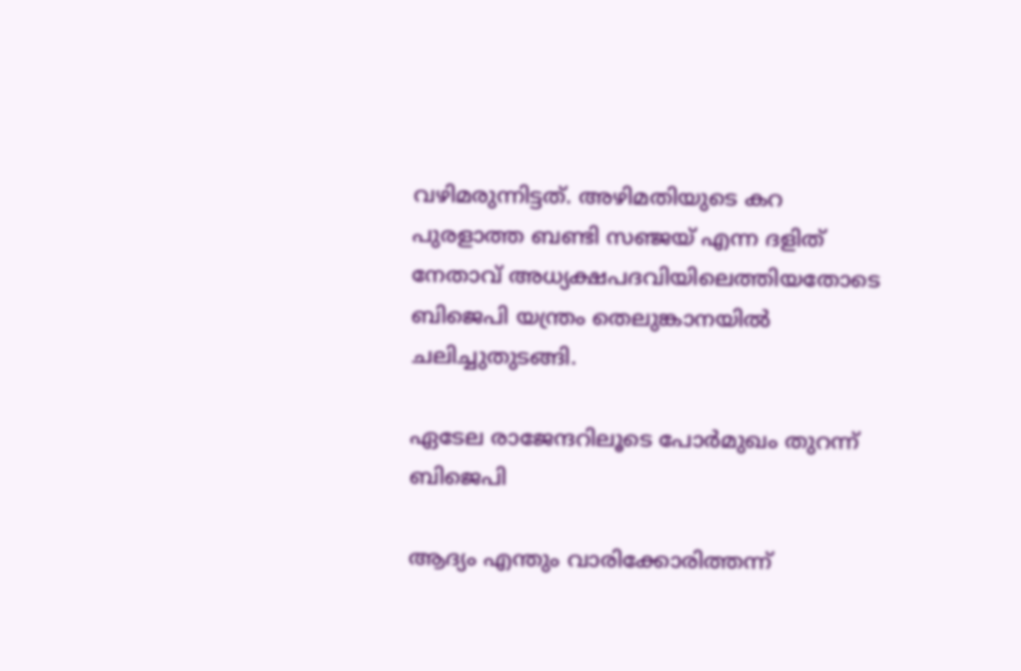വഴിമരുന്നിട്ടത്. അഴിമതിയുടെ കറ പുരളാത്ത ബണ്ടി സഞ്ജയ് എന്ന ദളിത് നേതാവ് അധ്യക്ഷപദവിയിലെത്തിയതോടെ ബിജെപി യന്ത്രം തെലുങ്കാനയില്‍ ചലിച്ചുതുടങ്ങി.

ഏടേല രാജേന്ദറിലൂടെ പോര്‍മുഖം തുറന്ന് ബിജെപി

ആദ്യം എന്തും വാരിക്കോരിത്തന്ന്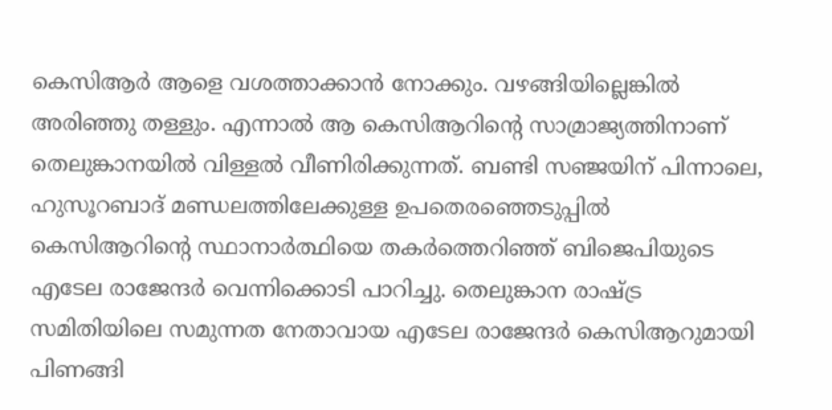കെസിആര്‍ ആളെ വശത്താക്കാന്‍ നോക്കും. വഴങ്ങിയില്ലെങ്കില്‍ അരിഞ്ഞു തള്ളും. എന്നാല്‍ ആ കെസിആറിന്റെ സാമ്രാജ്യത്തിനാണ് തെലുങ്കാനയില്‍ വിള്ളല്‍ വീണിരിക്കുന്നത്. ബണ്ടി സഞ്ജയിന് പിന്നാലെ, ഹുസൂറബാദ് മണ്ഡലത്തിലേക്കുള്ള ഉപതെരഞ്ഞെടുപ്പില്‍ കെസിആറിന്റെ സ്ഥാനാര്‍ത്ഥിയെ തകര്‍ത്തെറിഞ്ഞ് ബിജെപിയുടെ എടേല രാജേന്ദര്‍ വെന്നിക്കൊടി പാറിച്ചു. തെലുങ്കാന രാഷ്‌ട്ര സമിതിയിലെ സമുന്നത നേതാവായ എടേല രാജേന്ദര്‍ കെസിആറുമായി പിണങ്ങി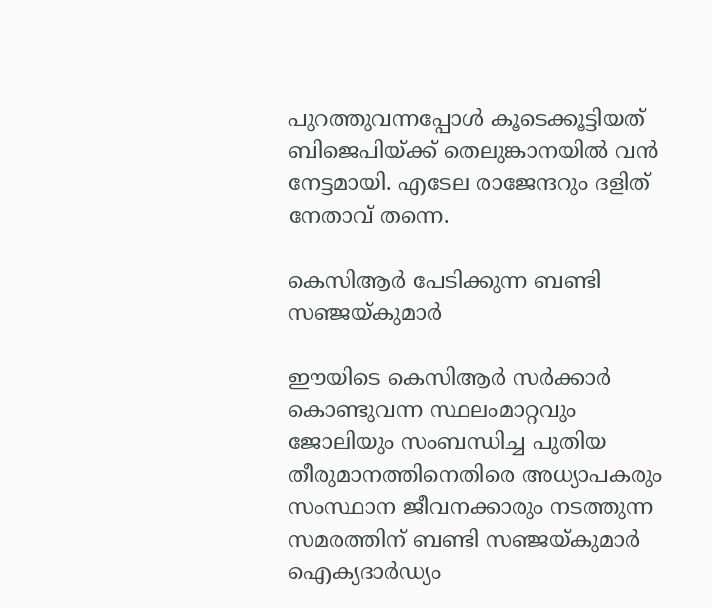പുറത്തുവന്നപ്പോള്‍ കൂടെക്കൂട്ടിയത് ബിജെപിയ്‌ക്ക് തെലുങ്കാനയില്‍ വന്‍ നേട്ടമായി. എടേല രാജേന്ദറും ദളിത് നേതാവ് തന്നെ.

കെസിആര്‍ പേടിക്കുന്ന ബണ്ടി സഞ്ജയ്‌കുമാര്‍

ഈയിടെ കെസിആര്‍ സര്‍ക്കാര്‍ കൊണ്ടുവന്ന സ്ഥലംമാറ്റവും ജോലിയും സംബന്ധിച്ച പുതിയ തീരുമാനത്തിനെതിരെ അധ്യാപകരും സംസ്ഥാന ജീവനക്കാരും നടത്തുന്ന സമരത്തിന് ബണ്ടി സഞ്ജയ്‌കുമാര്‍ ഐക്യദാര്‍ഡ്യം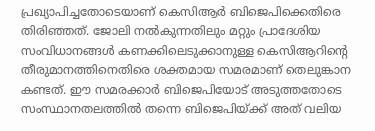പ്രഖ്യാപിച്ചതോടെയാണ് കെസിആര്‍ ബിജെപിക്കെതിരെ തിരിഞ്ഞത്. ജോലി നല്‍കുന്നതിലും മറ്റും പ്രാദേശിയ സംവിധാനങ്ങള്‍ കണക്കിലെടുക്കാനുള്ള കെസിആറിന്റെ തീരുമാനത്തിനെതിരെ ശക്തമായ സമരമാണ് തെലുങ്കാന കണ്ടത്. ഈ സമരക്കാര്‍ ബിജെപിയോട് അടുത്തതോടെ സംസ്ഥാനതലത്തില്‍ തന്നെ ബിജെപിയ്‌ക്ക് അത് വലിയ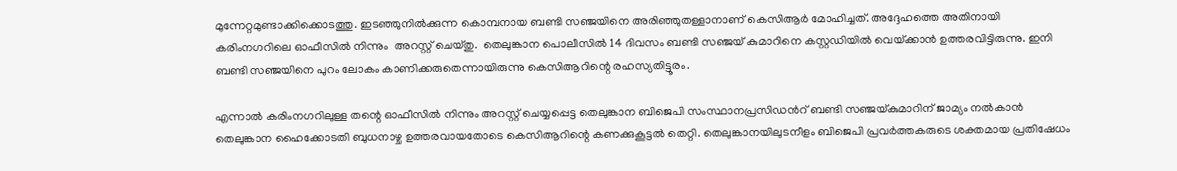മുന്നേറ്റമുണ്ടാക്കിക്കൊടത്തു. ഇടഞ്ഞുനില്‍ക്കുന്ന കൊമ്പനായ ബണ്ടി സഞ്ജയിനെ അരിഞ്ഞുതള്ളാനാണ് കെസിആര്‍ മോഹിച്ചത്. അദ്ദേഹത്തെ അതിനായി കരിംനഗറിലെ ഓഫീസില്‍ നിന്നും  അറസ്റ്റ് ചെയ്തു.  തെലുങ്കാന പൊലീസില്‍ 14 ദിവസം ബണ്ടി സഞ്ജയ് കുമാറിനെ കസ്റ്റഡിയില്‍ വെയ്‌ക്കാന്‍ ഉത്തരവിട്ടിരുന്നു. ഇനി ബണ്ടി സഞ്ജയിനെ പുറം ലോകം കാണിക്കരുതെന്നായിരുന്നു കെസിആറിന്റെ രഹസ്യതിട്ടൂരം.

എന്നാല്‍ കരിംനഗറിലുള്ള തന്റെ ഓഫീസില്‍ നിന്നും അറസ്റ്റ് ചെയ്യപ്പെട്ട തെലുങ്കാന ബിജെപി സംസ്ഥാനപ്രസിഡന്‍റ് ബണ്ടി സഞ്ജയ്‌കുമാറിന് ജാമ്യം നല്‍കാന്‍ തെലുങ്കാന ഹൈക്കോടതി ബുധനാഴ്ച ഉത്തരവായതോടെ കെസിആറിന്റെ കണക്കുകൂട്ടല്‍ തെറ്റി. തെലുങ്കാനയിലുടനീളം ബിജെപി പ്രവര്‍ത്തകരുടെ ശക്തമായ പ്രതിഷേധം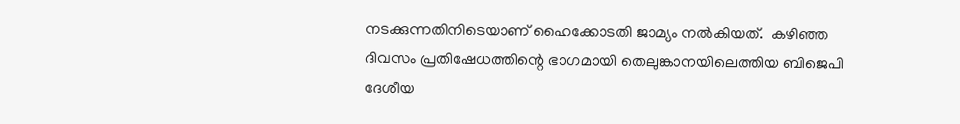നടക്കുന്നതിനിടെയാണ് ഹൈക്കോടതി ജാമ്യം നല്‍കിയത്.  കഴിഞ്ഞ ദിവസം പ്രതിഷേധത്തിന്റെ ഭാഗമായി തെലുങ്കാനയിലെത്തിയ ബിജെപി ദേശീയ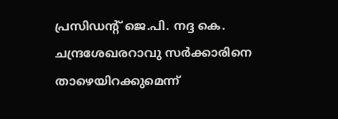പ്രസിഡന്‍റ് ജെ.പി. നദ്ദ കെ. ചന്ദ്രശേഖരറാവു സര്‍ക്കാരിനെ താഴെയിറക്കുമെന്ന്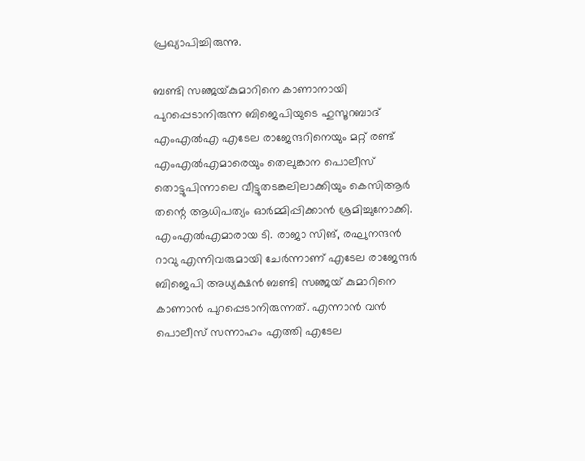പ്രഖ്യാപിച്ചിരുന്നു.

ബണ്ടി സഞ്ജയ്‌കുമാറിനെ കാണാനായി പുറപ്പെടാനിരുന്ന ബിജെപിയുടെ ഹുസൂറബാദ് എംഎല്‍എ എടേല രാജേന്ദറിനെയും മറ്റ് രണ്ട് എംഎല്‍എമാരെയും തെലുങ്കാന പൊലീസ് തൊട്ടുപിന്നാലെ വീട്ടുതടങ്കലിലാക്കിയും കെസിആര്‍ തന്റെ ആധിപത്യം ഓര്‍മ്മിപ്പിക്കാന്‍ ശ്രമിച്ചുനോക്കി. എംഎല്‍എമാരായ ടി. രാജാ സിങ്, രഘുനന്ദന്‍ റാവു എന്നിവരുമായി ചേര്‍ന്നാണ് എടേല രാജേന്ദര്‍ ബിജെപി അധ്യക്ഷന്‍ ബണ്ടി സഞ്ജയ് കുമാറിനെ കാണാന്‍ പുറപ്പെടാനിരുന്നത്. എന്നാന്‍ വന്‍ പൊലീസ് സന്നാഹം എത്തി എടേല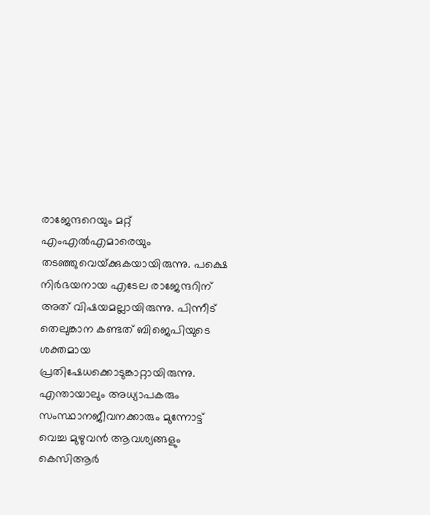രാജേന്ദറെയും മറ്റ് എംഎല്‍എമാരെയും തടഞ്ഞുവെയ്‌ക്കുകയായിരുന്നു. പക്ഷെ നിര്‍ഭയനായ എടേല രാജേന്ദറിന് അത് വിഷയമല്ലായിരുന്നു. പിന്നീട് തെലുങ്കാന കണ്ടത് ബിജെപിയുടെ ശക്തമായ പ്രതിഷേധക്കൊടുങ്കാറ്റായിരുന്നു.   എന്തായാലും അധ്യാപകരും സംസ്ഥാനജീവനക്കാരും മുന്നോട്ട് വെച്ച മുഴുവന്‍ ആവശ്യങ്ങളും കെസിആര്‍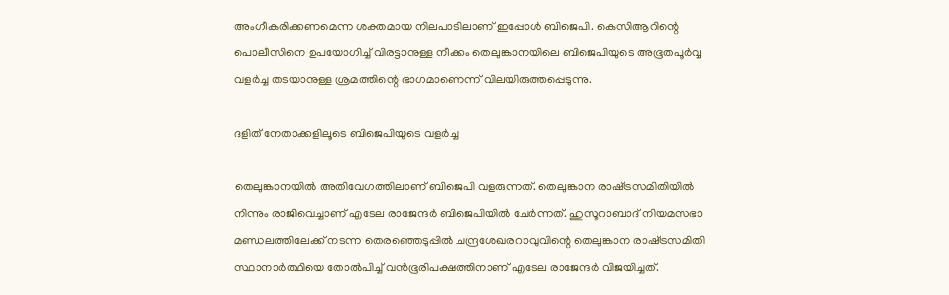അംഗീകരിക്കണമെന്ന ശക്തമായ നിലപാടിലാണ് ഇപ്പോള്‍ ബിജെപി. കെസിആറിന്റെ പൊലീസിനെ ഉപയോഗിച്ച് വിരട്ടാനുള്ള നീക്കം തെലുങ്കാനയിലെ ബിജെപിയുടെ അഭൂതപൂര്‍വ്വ വളര്‍ച്ച തടയാനുള്ള ശ്രമത്തിന്റെ ഭാഗമാണെന്ന് വിലയിരുത്തപ്പെടുന്നു.

ദളിത് നേതാക്കളിലൂടെ ബിജെപിയുടെ വളര്‍ച്ച

തെലുങ്കാനയില്‍ അതിവേഗത്തിലാണ് ബിജെപി വളരുന്നത്. തെലുങ്കാന രാഷ്‌ട്രസമിതിയില്‍ നിന്നും രാജിവെച്ചാണ് എടേല രാജേന്ദര്‍ ബിജെപിയില്‍ ചേര്‍ന്നത്. ഹുസൂറാബാദ് നിയമസഭാ മണ്ഡലത്തിലേക്ക് നടന്ന തെരഞ്ഞെടുപ്പില്‍ ചന്ദ്രശേഖരറാവുവിന്റെ തെലുങ്കാന രാഷ്‌ട്രസമിതി സ്ഥാനാര്‍ത്ഥിയെ തോല്‍പിച്ച് വന്‍ഭൂരിപക്ഷത്തിനാണ് എടേല രാജേന്ദര്‍ വിജയിച്ചത്.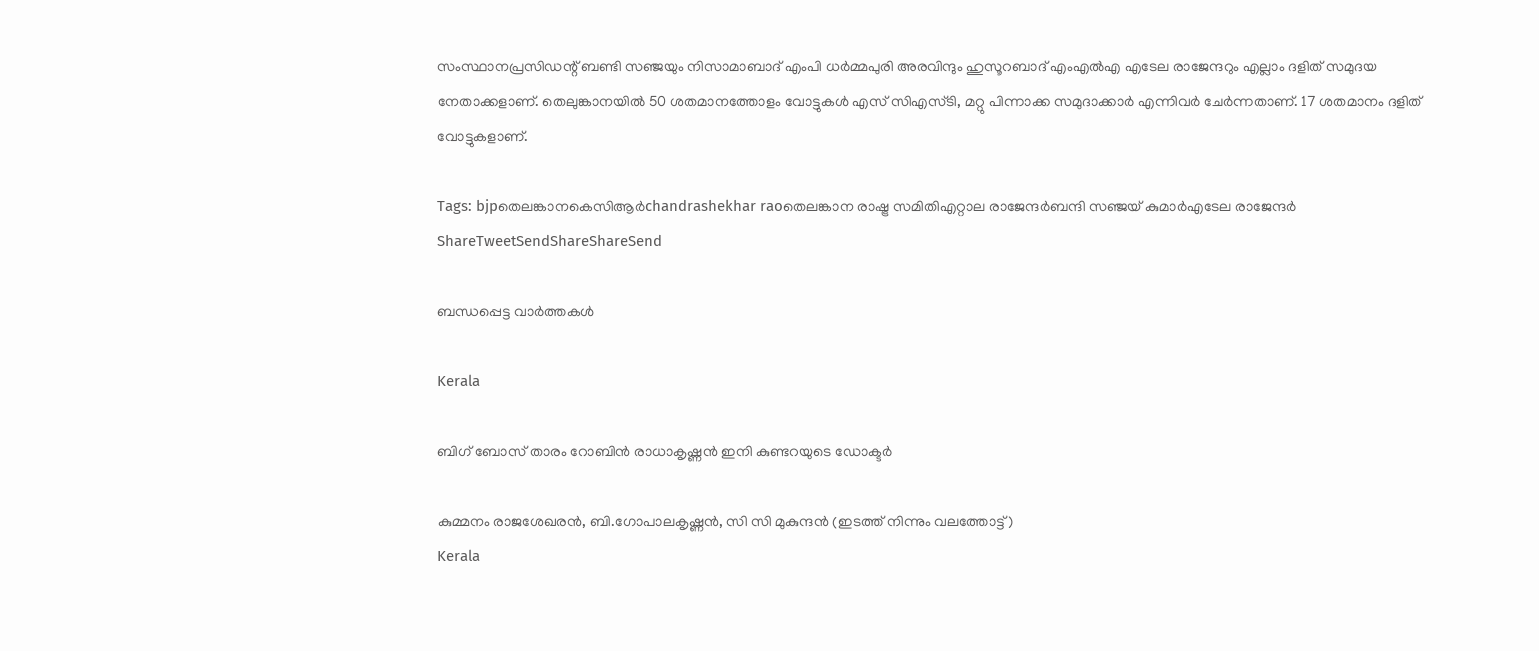സംസ്ഥാനപ്രസിഡന്റ് ബണ്ടി സഞ്ജയും നിസാമാബാദ് എംപി ധര്‍മ്മപുരി അരവിന്ദും ഹുസൂറബാദ് എംഎല്‍എ എടേല രാജേന്ദറും എല്ലാം ദളിത് സമുദയ നേതാക്കളാണ്. തെലുങ്കാനയില്‍ 50 ശതമാനത്തോളം വോട്ടുകള്‍ എസ് സിഎസ്ടി, മറ്റു പിന്നാക്ക സമുദാക്കാര്‍ എന്നിവര്‍ ചേര്‍ന്നതാണ്. 17 ശതമാനം ദളിത് വോട്ടുകളാണ്.

Tags: bjpതെലങ്കാനകെസിആര്‍chandrashekhar raoതെലങ്കാന രാഷ്ട്ര സമിതിഎറ്റാല രാജേന്ദര്‍ബന്ദി സഞ്ജയ് കുമാര്‍എടേല രാജേന്ദര്‍
ShareTweetSendShareShareSend

ബന്ധപ്പെട്ട വാര്‍ത്തകള്‍

Kerala

ബിഗ് ബോസ് താരം റോബിന്‍ രാധാകൃഷ്ണൻ ഇനി കുണ്ടറയുടെ ഡോക്ടര്‍

കുമ്മനം രാജശേഖരന്‍, ബി.ഗോപാലകൃഷ്ണന്‍, സി സി മുകുന്ദൻ (ഇടത്ത് നിന്നും വലത്തോട്ട്)
Kerala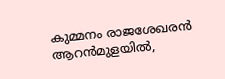കുമ്മനം രാജശേഖരന്‍ ആറന്‍മുളയില്‍,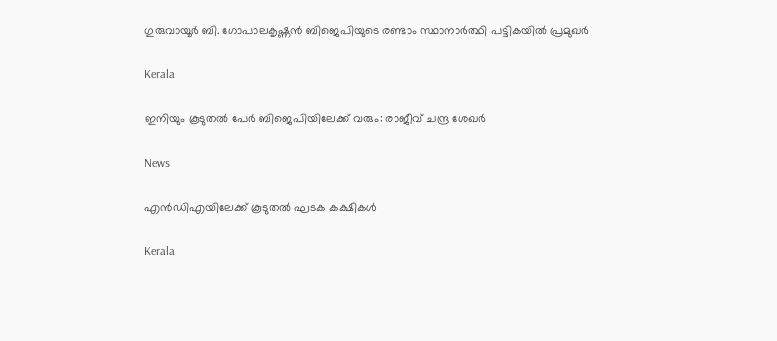ഗുരുവായൂര്‍ ബി. ഗോപാലകൃഷ്ണന്‍ ബിജെപിയുടെ രണ്ടാം സ്ഥാനാര്‍ത്ഥി പട്ടികയില്‍ പ്രമുഖര്‍

Kerala

ഇനിയും കൂടുതൽ പേർ ബിജെപിയിലേക്ക് വരും: രാജീവ് ചന്ദ്ര ശേഖർ

News

എൻഡിഎയിലേക്ക് കൂടുതൽ ഘടക കക്ഷികൾ

Kerala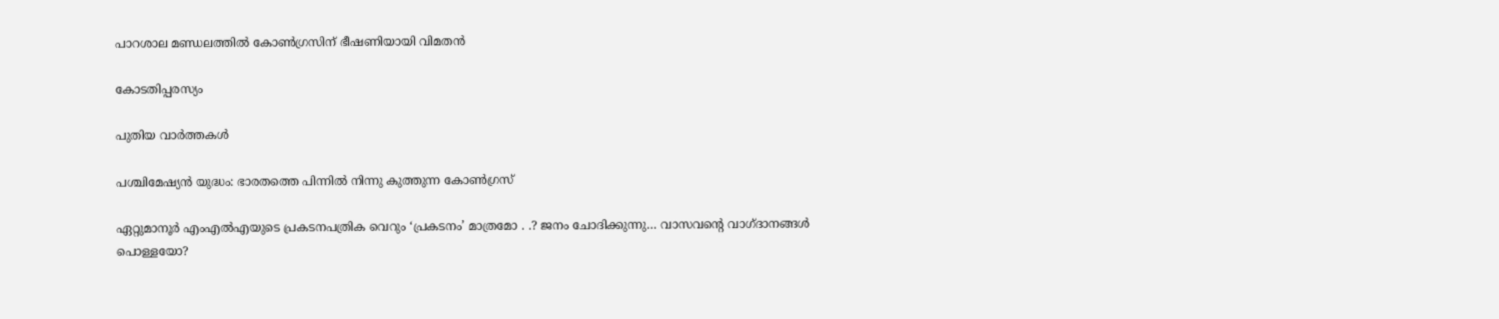പാറശാല മണ്ഡലത്തില്‍ കോണ്‍ഗ്രസിന് ഭീഷണിയായി വിമതന്‍

കോടതിപ്പരസ്യം

പുതിയ വാര്‍ത്തകള്‍

പശ്ചിമേഷ്യന്‍ യുദ്ധം: ഭാരതത്തെ പിന്നില്‍ നിന്നു കുത്തുന്ന കോണ്‍ഗ്രസ്

ഏറ്റുമാനൂര്‍ എംഎല്‍എയുടെ പ്രകടനപത്രിക വെറും ‘പ്രകടനം’ മാത്രമോ . .? ജനം ചോദിക്കുന്നു… വാസവന്റെ വാഗ്ദാനങ്ങള്‍ പൊള്ളയോ?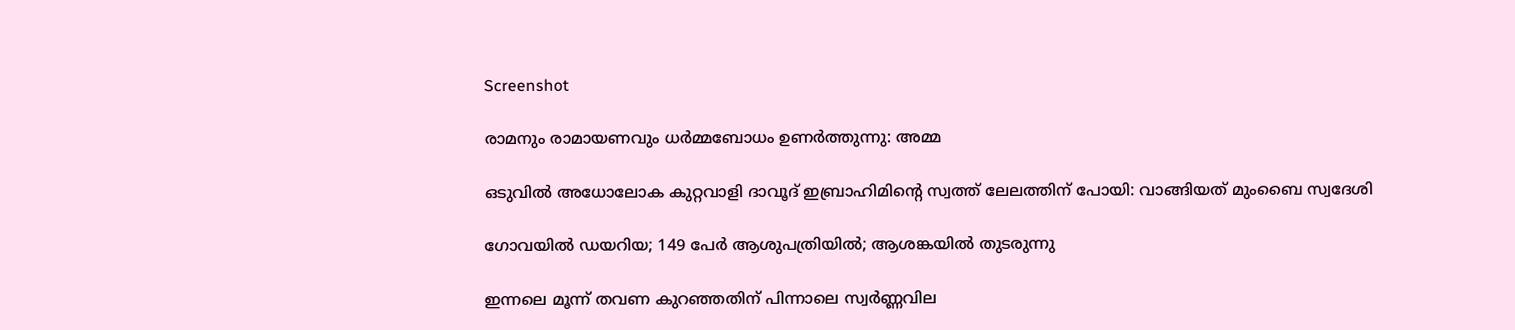Screenshot

രാമനും രാമായണവും ധർമ്മബോധം ഉണർത്തുന്നു: അമ്മ

ഒടുവിൽ അധോലോക കുറ്റവാളി ദാവൂദ് ഇബ്രാഹിമിന്റെ സ്വത്ത് ലേലത്തിന് പോയി: വാങ്ങിയത് മുംബൈ സ്വദേശി

ഗോവയിൽ ഡയറിയ; 149 പേർ ആശുപത്രിയിൽ; ആശങ്കയിൽ തുടരുന്നു

ഇന്നലെ മൂന്ന് തവണ കുറഞ്ഞതിന് പിന്നാലെ സ്വർണ്ണവില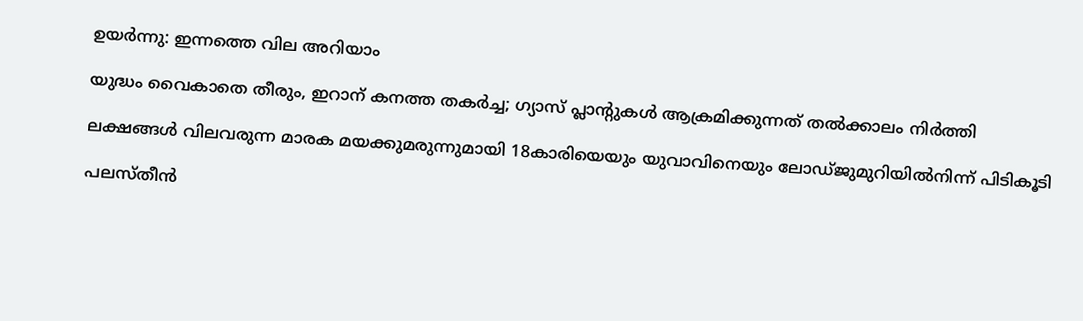ഉയർന്നു: ഇന്നത്തെ വില അറിയാം

യുദ്ധം വൈകാതെ തീരും, ഇറാന് കനത്ത തകർച്ച; ഗ്യാസ് പ്ലാന്റുകൾ ആക്രമിക്കുന്നത് തൽക്കാലം നിർത്തി

ലക്ഷങ്ങൾ വിലവരുന്ന മാരക മയക്കുമരുന്നുമായി 18കാരിയെയും യുവാവിനെയും ലോഡ്ജുമുറിയിൽനിന്ന് പിടികൂടി

പലസ്തീൻ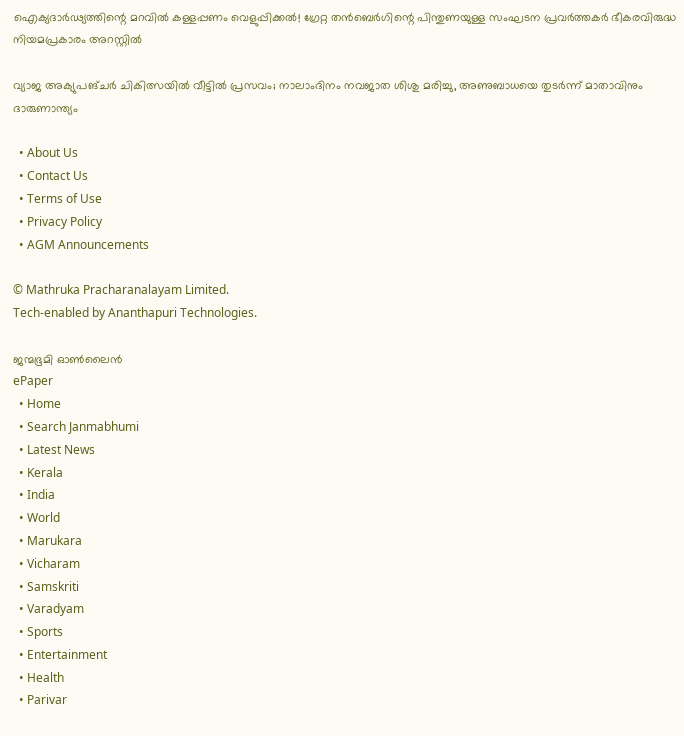ഐക്യദാർഢ്യത്തിന്റെ മറവിൽ കള്ളപ്പണം വെളുപ്പിക്കൽ! ഗ്രേറ്റ തന്‍ബെര്‍ഗിന്റെ പിന്തുണയുള്ള സംഘടന പ്രവർത്തകർ ഭീകരവിരുദ്ധ നിയമപ്രകാരം അറസ്റ്റിൽ

വ്യാജ അക്യുപങ്ചർ ചികിത്സയിൽ വീട്ടിൽ പ്രസവം; നാലാംദിനം നവജാത ശിശു മരിച്ചു, അണുബാധയെ തുടർന്ന് മാതാവിനും ദാരുണാന്ത്യം

  • About Us
  • Contact Us
  • Terms of Use
  • Privacy Policy
  • AGM Announcements

© Mathruka Pracharanalayam Limited.
Tech-enabled by Ananthapuri Technologies.

ജന്മഭൂമി ഓണ്‍ലൈന്‍
ePaper
  • Home
  • Search Janmabhumi
  • Latest News
  • Kerala
  • India
  • World
  • Marukara
  • Vicharam
  • Samskriti
  • Varadyam
  • Sports
  • Entertainment
  • Health
  • Parivar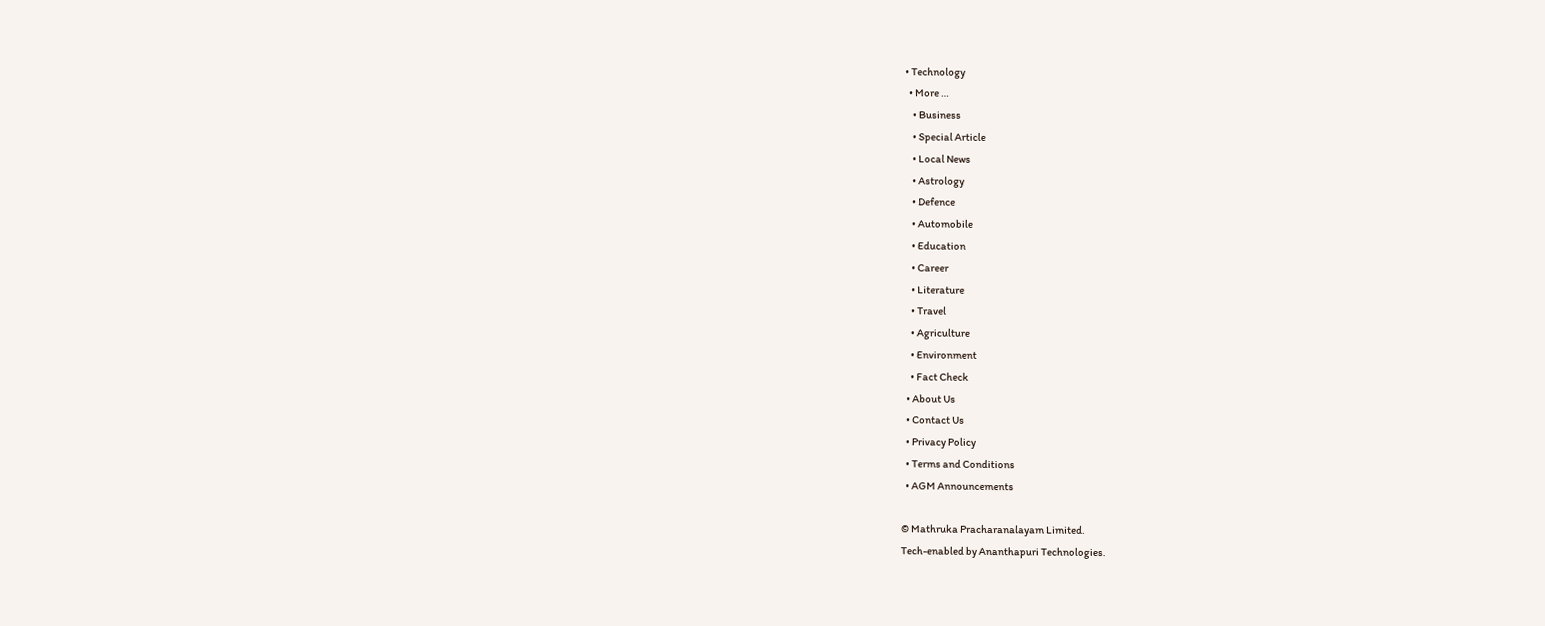• Technology
  • More …
    • Business
    • Special Article
    • Local News
    • Astrology
    • Defence
    • Automobile
    • Education
    • Career
    • Literature
    • Travel
    • Agriculture
    • Environment
    • Fact Check
  • About Us
  • Contact Us
  • Privacy Policy
  • Terms and Conditions
  • AGM Announcements

© Mathruka Pracharanalayam Limited.
Tech-enabled by Ananthapuri Technologies.